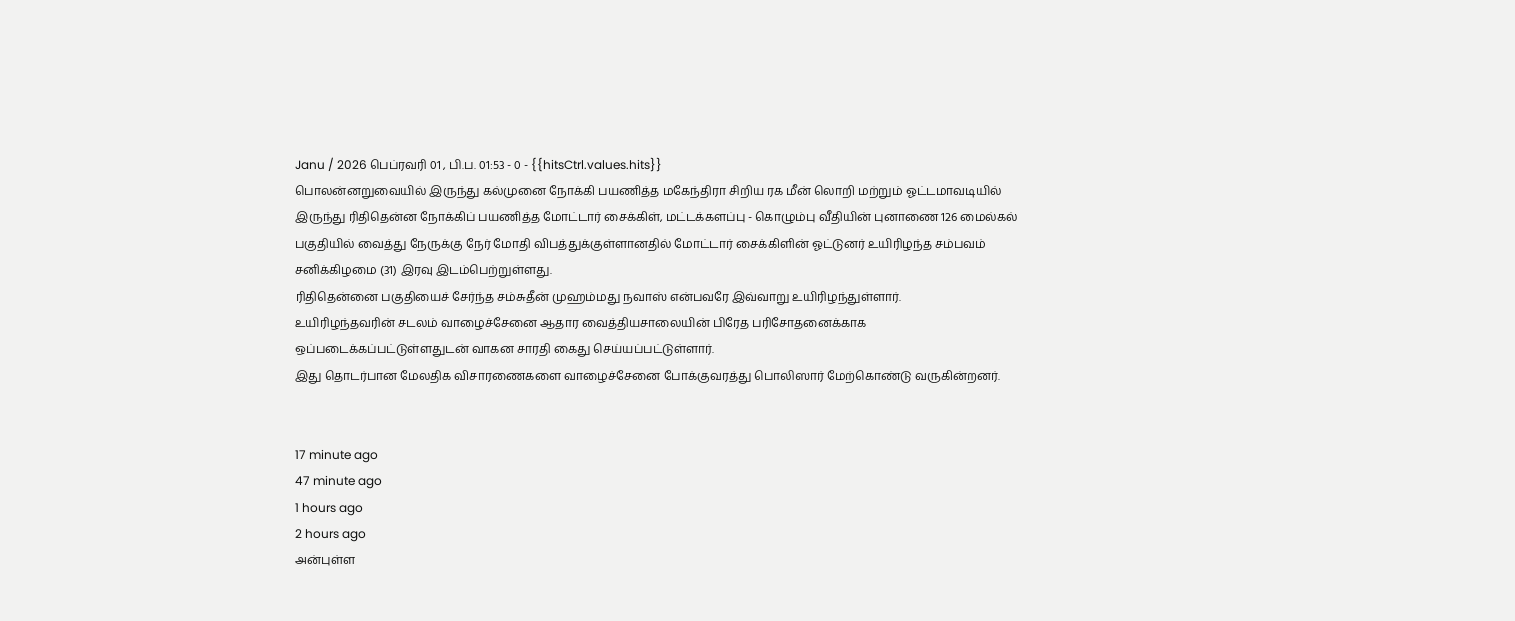Janu / 2026 பெப்ரவரி 01 , பி.ப. 01:53 - 0 - {{hitsCtrl.values.hits}}
பொலன்னறுவையில் இருந்து கல்முனை நோக்கி பயணித்த மகேந்திரா சிறிய ரக மீன் லொறி மற்றும் ஓட்டமாவடியில் இருந்து ரிதிதென்ன நோக்கிப் பயணித்த மோட்டார் சைக்கிள், மட்டக்களப்பு - கொழும்பு வீதியின் புனாணை 126 மைல்கல் பகுதியில் வைத்து நேருக்கு நேர் மோதி விபத்துக்குள்ளானதில் மோட்டார் சைக்கிளின் ஓட்டுனர் உயிரிழந்த சம்பவம் சனிக்கிழமை (31) இரவு இடம்பெற்றுள்ளது.
ரிதிதென்னை பகுதியைச் சேர்ந்த சம்சுதீன் முஹம்மது நவாஸ் என்பவரே இவ்வாறு உயிரிழந்துள்ளார்.
உயிரிழந்தவரின் சடலம் வாழைச்சேனை ஆதார வைத்தியசாலையின் பிரேத பரிசோதனைக்காக ஒப்படைக்கப்பட்டுள்ளதுடன் வாகன சாரதி கைது செய்யப்பட்டுள்ளார்.
இது தொடர்பான மேலதிக விசாரணைகளை வாழைச்சேனை போக்குவரத்து பொலிஸார் மேற்கொண்டு வருகின்றனர்.


17 minute ago
47 minute ago
1 hours ago
2 hours ago
அன்புள்ள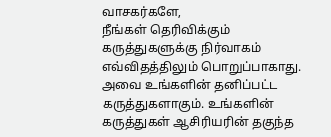வாசகர்களே,
நீங்கள் தெரிவிக்கும் கருத்துகளுக்கு நிர்வாகம் எவ்விதத்திலும் பொறுப்பாகாது. அவை உங்களின் தனிப்பட்ட கருத்துகளாகும். உங்களின் கருத்துகள் ஆசிரியரின் தகுந்த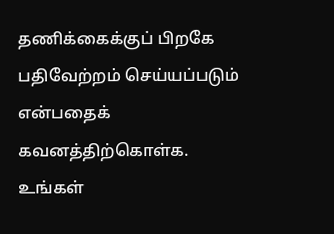தணிக்கைக்குப் பிறகே பதிவேற்றம் செய்யப்படும் என்பதைக் கவனத்திற்கொள்க. உங்கள்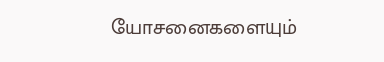யோசனைகளையும்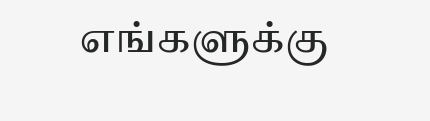எங்களுக்கு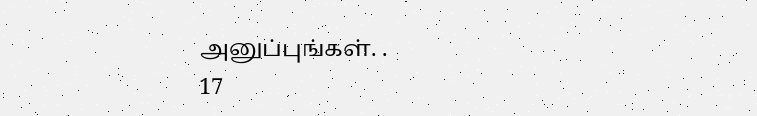அனுப்புங்கள். .
17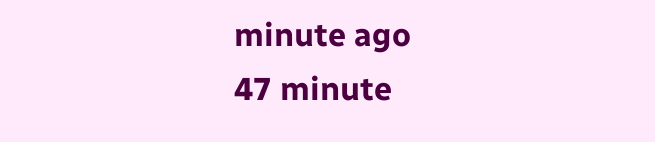minute ago
47 minute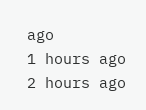ago
1 hours ago
2 hours ago